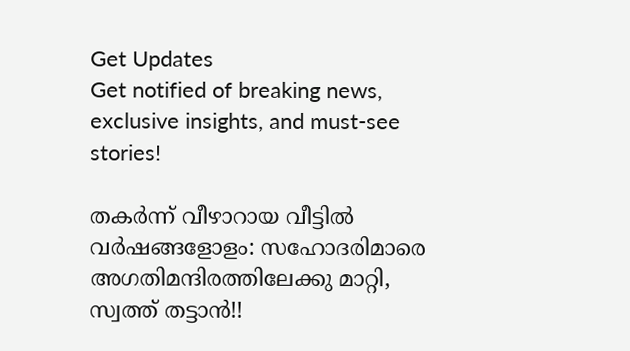Get Updates
Get notified of breaking news, exclusive insights, and must-see stories!

തകര്‍ന്ന് വീഴാറായ വീട്ടില്‍ വര്‍ഷങ്ങളോളം: സഹോദരിമാരെ അഗതിമന്ദിരത്തിലേക്കു മാറ്റി, സ്വത്ത് തട്ടാന്‍!!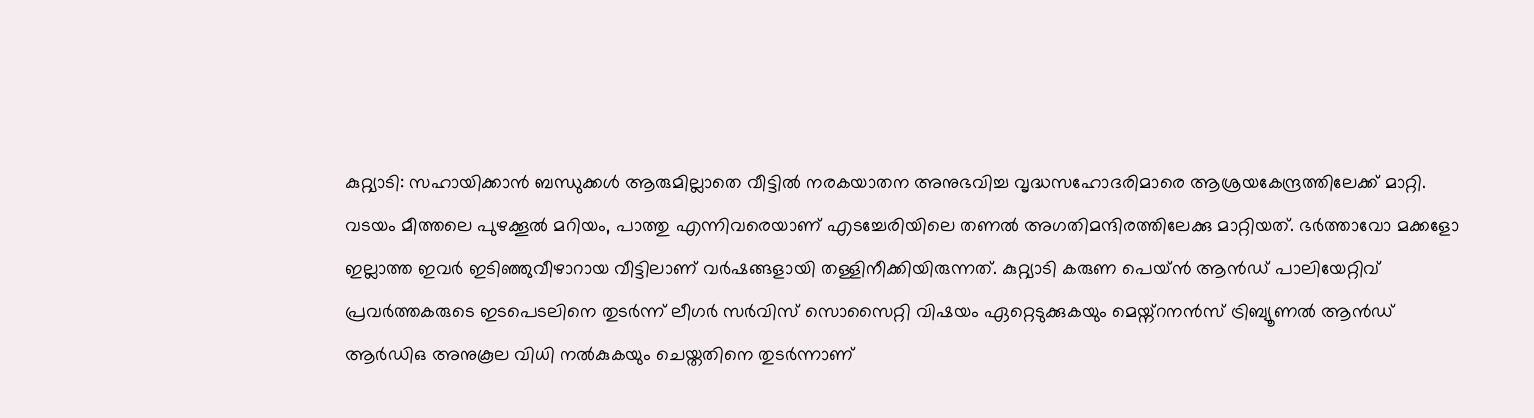കുറ്റ്യാടി: സഹായിക്കാന്‍ ബന്ധുക്കള്‍ ആരുമില്ലാതെ വീട്ടില്‍ നരകയാതന അനുഭവിച്ച വൃദ്ധസഹോദരിമാരെ ആശ്രയകേന്ദ്രത്തിലേക്ക് മാറ്റി. വടയം മീത്തലെ പുഴക്കൂല്‍ മറിയം, പാത്തു എന്നിവരെയാണ് എടച്ചേരിയിലെ തണല്‍ അഗതിമന്ദിരത്തിലേക്കു മാറ്റിയത്. ഭര്‍ത്താവോ മക്കളോ ഇല്ലാത്ത ഇവര്‍ ഇടിഞ്ഞുവീഴാറായ വീട്ടിലാണ് വര്‍ഷങ്ങളായി തള്ളിനീക്കിയിരുന്നത്. കുറ്റ്യാടി കരുണ പെയ്ന്‍ ആന്‍ഡ് പാലിയേറ്റിവ് പ്രവര്‍ത്തകരുടെ ഇടപെടലിനെ തുടര്‍ന്ന് ലീഗര്‍ സര്‍വിസ് സൊസൈറ്റി വിഷയം ഏറ്റെടുക്കുകയും മെയ്ന്റനന്‍സ് ട്രിബ്യൂണല്‍ ആന്‍ഡ് ആര്‍ഡിഒ അനുകൂല വിധി നല്‍കുകയും ചെയ്തതിനെ തുടര്‍ന്നാണ്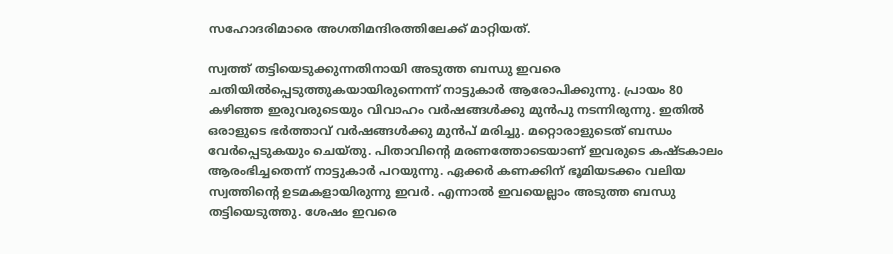സഹോദരിമാരെ അഗതിമന്ദിരത്തിലേക്ക് മാറ്റിയത്.

സ്വത്ത് തട്ടിയെടുക്കുന്നതിനായി അടുത്ത ബന്ധു ഇവരെ ചതിയില്‍പ്പെടുത്തുകയായിരുന്നെന്ന് നാട്ടുകാര്‍ ആരോപിക്കുന്നു. പ്രായം 80 കഴിഞ്ഞ ഇരുവരുടെയും വിവാഹം വര്‍ഷങ്ങള്‍ക്കു മുന്‍പു നടന്നിരുന്നു. ഇതില്‍ ഒരാളുടെ ഭര്‍ത്താവ് വര്‍ഷങ്ങള്‍ക്കു മുന്‍പ് മരിച്ചു. മറ്റൊരാളുടെത് ബന്ധം വേര്‍പ്പെടുകയും ചെയ്തു. പിതാവിന്റെ മരണത്തോടെയാണ് ഇവരുടെ കഷ്ടകാലം ആരംഭിച്ചതെന്ന് നാട്ടുകാര്‍ പറയുന്നു. ഏക്കര്‍ കണക്കിന് ഭൂമിയടക്കം വലിയ സ്വത്തിന്റെ ഉടമകളായിരുന്നു ഇവര്‍. എന്നാല്‍ ഇവയെല്ലാം അടുത്ത ബന്ധു തട്ടിയെടുത്തു. ശേഷം ഇവരെ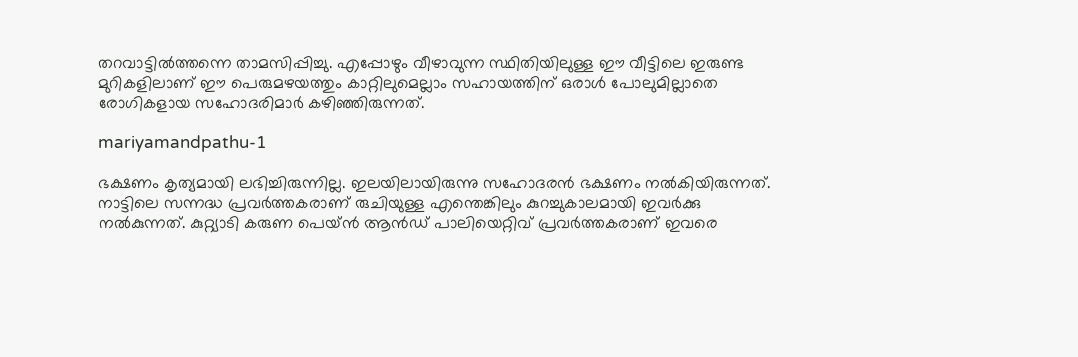തറവാട്ടില്‍ത്തന്നെ താമസിപ്പിച്ചു. എപ്പോഴും വീഴാവുന്ന സ്ഥിതിയിലുള്ള ഈ വീട്ടിലെ ഇരുണ്ട മുറികളിലാണ് ഈ പെരുമഴയത്തും കാറ്റിലുമെല്ലാം സഹായത്തിന് ഒരാള്‍ പോലുമില്ലാതെ രോഗികളായ സഹോദരിമാര്‍ കഴിഞ്ഞിരുന്നത്.

mariyamandpathu-1

ഭക്ഷണം കൃത്യമായി ലഭിച്ചിരുന്നില്ല. ഇലയിലായിരുന്നു സഹോദരന്‍ ഭക്ഷണം നല്‍കിയിരുന്നത്. നാട്ടിലെ സന്നദ്ധ പ്രവര്‍ത്തകരാണ് രുചിയുള്ള എന്തെങ്കിലും കുറച്ചുകാലമായി ഇവര്‍ക്കു നല്‍കുന്നത്. കുറ്റ്യാടി കരുണ പെയ്ന്‍ ആന്‍ഡ് പാലിയെറ്റിവ് പ്രവര്‍ത്തകരാണ് ഇവരെ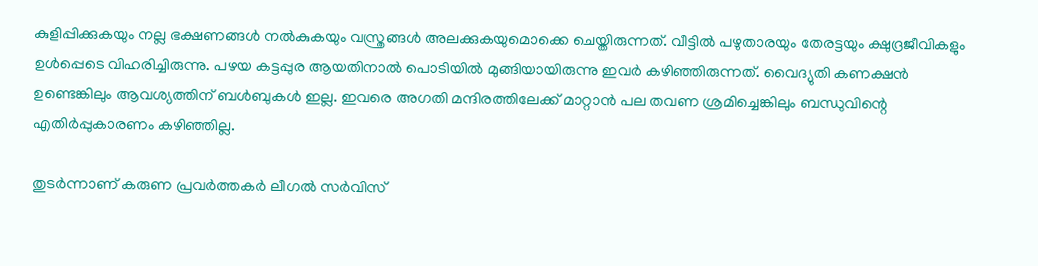കുളിപ്പിക്കുകയും നല്ല ഭക്ഷണങ്ങള്‍ നല്‍കുകയും വസ്ത്രങ്ങള്‍ അലക്കുകയുമൊക്കെ ചെയ്തിരുന്നത്. വീട്ടില്‍ പഴുതാരയും തേരട്ടയും ക്ഷുദ്രജീവികളും ഉള്‍പ്പെടെ വിഹരിച്ചിരുന്നു. പഴയ കട്ടപ്പുര ആയതിനാല്‍ പൊടിയില്‍ മുങ്ങിയായിരുന്നു ഇവര്‍ കഴിഞ്ഞിരുന്നത്. വൈദ്യുതി കണക്ഷന്‍ ഉണ്ടെങ്കിലും ആവശ്യത്തിന് ബള്‍ബുകള്‍ ഇല്ല. ഇവരെ അഗതി മന്ദിരത്തിലേക്ക് മാറ്റാന്‍ പല തവണ ശ്രമിച്ചെങ്കിലും ബന്ധുവിന്റെ എതിര്‍പ്പുകാരണം കഴിഞ്ഞില്ല.

തുടര്‍ന്നാണ് കരുണ പ്രവര്‍ത്തകര്‍ ലീഗല്‍ സര്‍വിസ്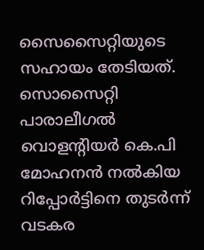സൈസൈറ്റിയുടെ സഹായം തേടിയത്. സൊസൈറ്റി പാരാലീഗല്‍ വൊളന്റിയര്‍ കെ.പി മോഹനന്‍ നല്‍കിയ റിപ്പോര്‍ട്ടിനെ തുടര്‍ന്ന് വടകര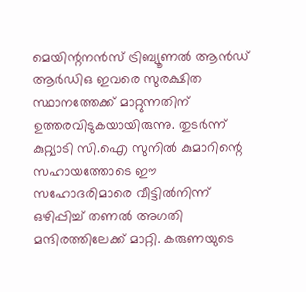മെയിന്റനന്‍സ് ട്രിബ്യൂണല്‍ ആന്‍ഡ് ആര്‍ഡിഒ ഇവരെ സുരക്ഷിത സ്ഥാനത്തേക്ക് മാറ്റുന്നതിന് ഉത്തരവിടുകയായിരുന്നു. തുടര്‍ന്ന് കുറ്റ്യാടി സി.ഐ സുനില്‍ കുമാറിന്റെ സഹായത്തോടെ ഈ സഹോദരിമാരെ വീട്ടില്‍നിന്ന് ഒഴിപ്പിച്ച് തണല്‍ അഗതി മന്ദിരത്തിലേക്ക് മാറ്റി. കരുണയുടെ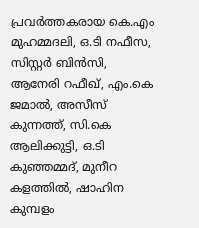പ്രവര്‍ത്തകരായ കെ.എം മുഹമ്മദലി, ഒ.ടി നഫീസ, സിസ്റ്റര്‍ ബിന്‍സി, ആനേരി റഫീഖ്, എം.കെ ജമാല്‍, അസീസ് കുന്നത്ത്, സി.കെ ആലിക്കുട്ടി, ഒ.ടി കുഞ്ഞമ്മദ്, മുനീറ കളത്തില്‍, ഷാഹിന കുമ്പളം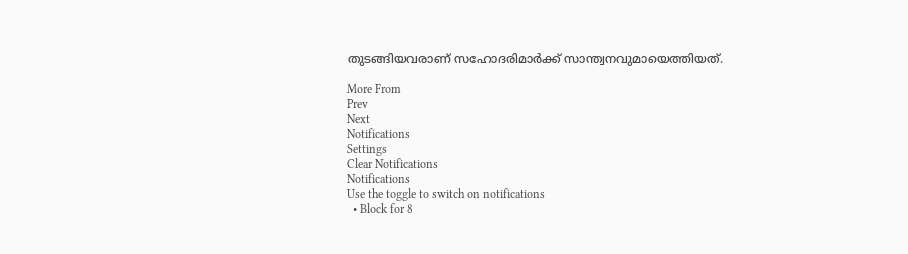തുടങ്ങിയവരാണ് സഹോദരിമാര്‍ക്ക് സാന്ത്വനവുമായെത്തിയത്.

More From
Prev
Next
Notifications
Settings
Clear Notifications
Notifications
Use the toggle to switch on notifications
  • Block for 8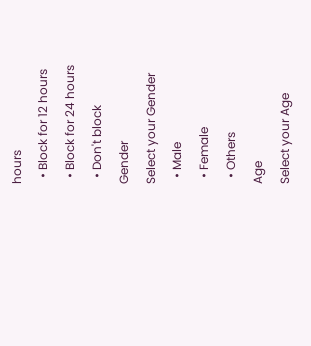hours
  • Block for 12 hours
  • Block for 24 hours
  • Don't block
Gender
Select your Gender
  • Male
  • Female
  • Others
Age
Select your Age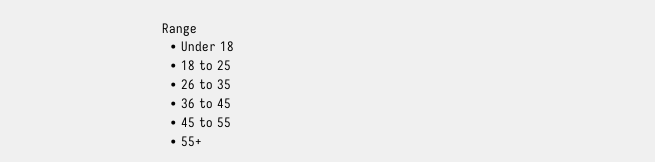Range
  • Under 18
  • 18 to 25
  • 26 to 35
  • 36 to 45
  • 45 to 55
  • 55+